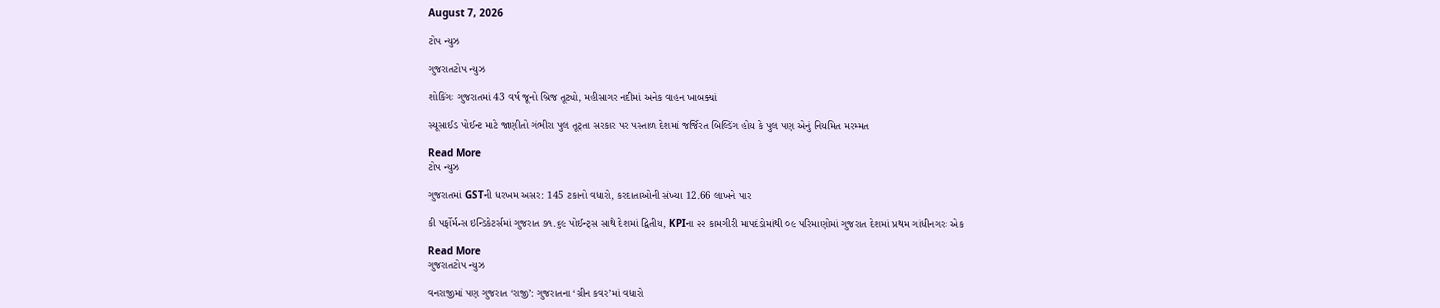August 7, 2026

ટોપ ન્યુઝ

ગુજરાતટોપ ન્યુઝ

શોકિંગઃ ગુજરાતમાં 43 વર્ષ જૂનો બ્રિજ તૂટ્યો, મહીસાગર નદીમાં અનેક વાહન ખાબક્યાં

સ્યૂસાઈડ પોઈન્ટ માટે જાણીતો ગંભીરા પુલ તૂટ્તા સરકાર પર પસ્તાળ દેશમાં જર્જિરત બિલ્ડિંગ હોય કે પુલ પણ એનું નિયમિત મરમ્મત

Read More
ટોપ ન્યુઝ

ગુજરાતમાં GSTની ધરખમ અસર: 145 ટકાનો વધારો, કરદાતાઓની સંખ્યા 12.66 લાખને પાર

કી પર્ફોર્મન્સ ઇન્ડિકેટર્સમાં ગુજરાત ૭૧.૬૯ પોઈન્ટ્સ સાથે દેશમાં દ્વિતીય, KPIના ૨૨ કામગીરી માપદંડોમાંથી ૦૯ પરિમાણોમાં ગુજરાત દેશમાં પ્રથમ ગાંધીનગરઃ એક

Read More
ગુજરાતટોપ ન્યુઝ

વનરાજીમાં પણ ગુજરાત ‘રાજી’: ગુજરાતના ‘ગ્રીન કવર’માં વધારો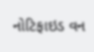નોટિફાઇડ વન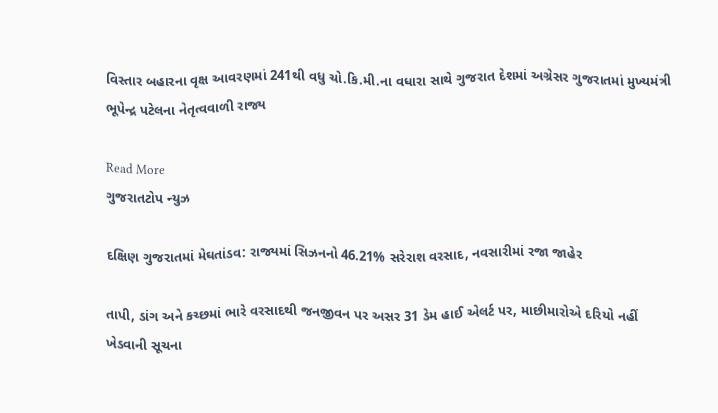વિસ્તાર બહારના વૃક્ષ આવરણમાં 241થી વધુ ચો.કિ.મી.ના વધારા સાથે ગુજરાત દેશમાં અગ્રેસર ગુજરાતમાં મુખ્યમંત્રી ભૂપેન્દ્ર પટેલના નેતૃત્વવાળી રાજ્ય

Read More
ગુજરાતટોપ ન્યુઝ

દક્ષિણ ગુજરાતમાં મેઘતાંડવ: રાજ્યમાં સિઝનનો 46.21% સરેરાશ વરસાદ, નવસારીમાં રજા જાહેર

તાપી, ડાંગ અને કચ્છમાં ભારે વરસાદથી જનજીવન પર અસર 31 ડેમ હાઈ એલર્ટ પર, માછીમારોએ દરિયો નહીં ખેડવાની સૂચના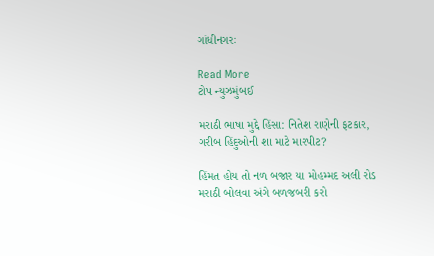ગાંધીનગરઃ

Read More
ટોપ ન્યુઝમુંબઈ

મરાઠી ભાષા મુદ્દે હિંસા: નિતેશ રાણેની ફટકાર, ગરીબ હિંદુઓની શા માટે મારપીટ?

હિંમત હોય તો નળ બજાર યા મોહમ્મદ અલી રોડ મરાઠી બોલવા અંગે બળજબરી કરો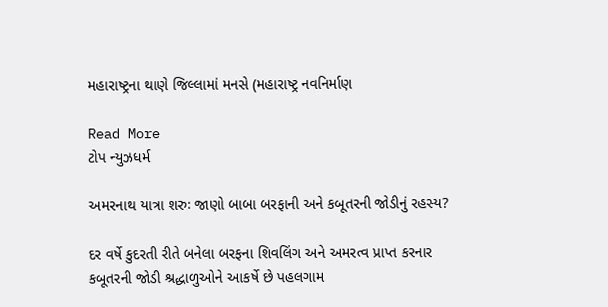મહારાષ્ટ્રના થાણે જિલ્લામાં મનસે (મહારાષ્ટ્ર નવનિર્માણ

Read More
ટોપ ન્યુઝધર્મ

અમરનાથ યાત્રા શરુઃ જાણો બાબા બરફાની અને કબૂતરની જોડીનું રહસ્ય?

દર વર્ષે કુદરતી રીતે બનેલા બરફના શિવલિંગ અને અમરત્વ પ્રાપ્ત કરનાર કબૂતરની જોડી શ્રદ્ધાળુઓને આકર્ષે છે પહલગામ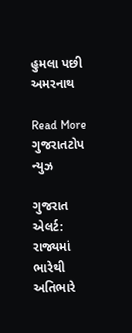હુમલા પછી અમરનાથ

Read More
ગુજરાતટોપ ન્યુઝ

ગુજરાત એલર્ટ: રાજ્યમાં ભારેથી અતિભારે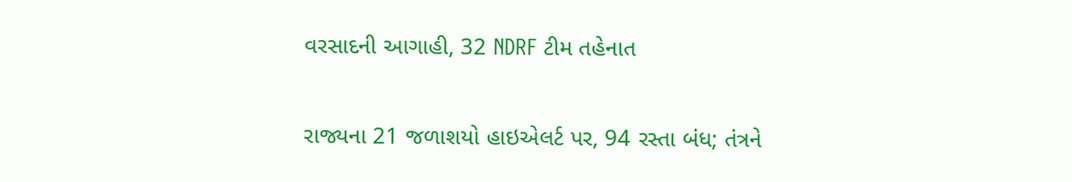વરસાદની આગાહી, 32 NDRF ટીમ તહેનાત

રાજ્યના 21 જળાશયો હાઇએલર્ટ પર, 94 રસ્તા બંધ; તંત્રને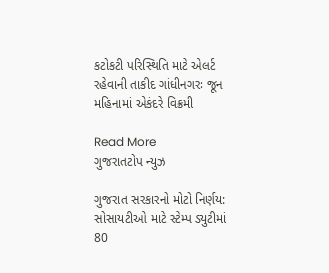કટોકટી પરિસ્થિતિ માટે એલર્ટ રહેવાની તાકીદ ગાંધીનગરઃ જૂન મહિનામાં એકંદરે વિક્રમી

Read More
ગુજરાતટોપ ન્યુઝ

ગુજરાત સરકારનો મોટો નિર્ણય: સોસાયટીઓ માટે સ્ટેમ્પ ડ્યુટીમાં 80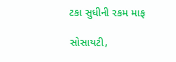ટકા સુધીની રકમ માફ

સોસાયટી,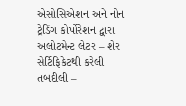એસોસિએશન અને નોન ટ્રેડિંગ કોર્પોરેશન દ્વારા અલોટમેન્ટ લેટર – શેર સેર્ટિફિકેટથી કરેલી તબદીલી –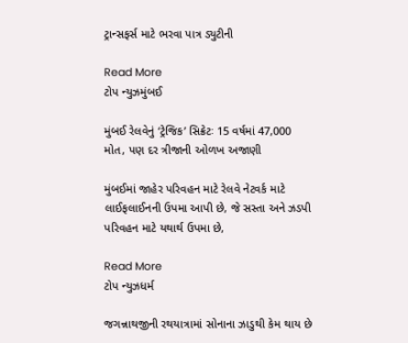ટ્રાન્સફર્સ માટે ભરવા પાત્ર ડ્યુટીની

Read More
ટોપ ન્યુઝમુંબઈ

મુંબઈ રેલવેનું ‘ટ્રેજિક’ સિક્રેટઃ 15 વર્ષમાં 47,000 મોત, પણ દર ત્રીજાની ઓળખ અજાણી

મુંબઈમાં જાહેર પરિવહન માટે રેલવે નેટવર્ક માટે લાઈફલાઈનની ઉપમા આપી છે, જે સસ્તા અને ઝડપી પરિવહન માટે યથાર્થ ઉપમા છે,

Read More
ટોપ ન્યુઝધર્મ

જગન્નાથજીની રથયાત્રામાં સોનાના ઝાડુથી કેમ થાય છે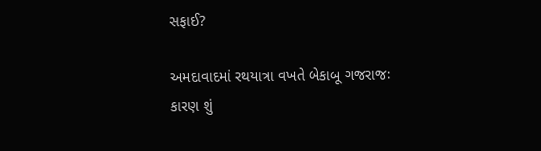સફાઈ?

અમદાવાદમાં રથયાત્રા વખતે બેકાબૂ ગજરાજઃ કારણ શું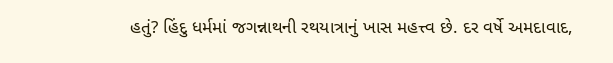હતું? હિંદુ ધર્મમાં જગન્નાથની રથયાત્રાનું ખાસ મહત્ત્વ છે. દર વર્ષે અમદાવાદ,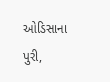ઓડિસાના પુરી,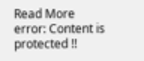Read More
error: Content is protected !!